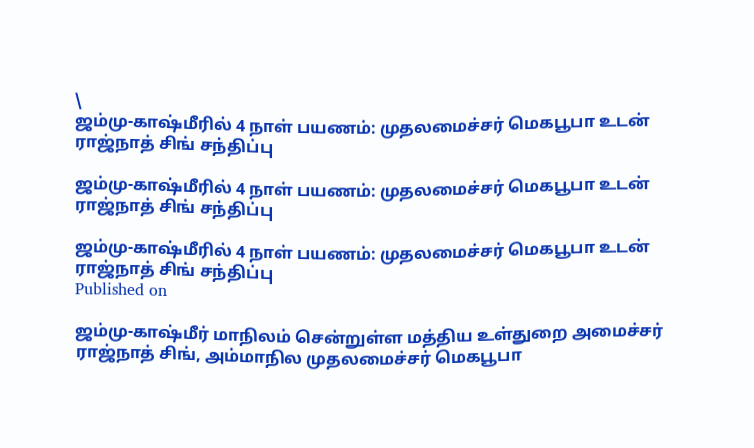\
ஜம்மு-காஷ்மீரில் 4 நாள் பயணம்: முதலமைச்சர் மெகபூபா உடன் ராஜ்நாத் சிங் சந்திப்பு

ஜம்மு-காஷ்மீரில் 4 நாள் பயணம்: முதலமைச்சர் மெகபூபா உடன் ராஜ்நாத் சிங் சந்திப்பு

ஜம்மு-காஷ்மீரில் 4 நாள் பயணம்: முதலமைச்சர் மெகபூபா உடன் ராஜ்நாத் சிங் சந்திப்பு
Published on

ஜம்மு-காஷ்மீர் மாநிலம் சென்றுள்ள மத்திய உள்துறை அமைச்சர் ராஜ்நாத் சிங், அம்மாநில முதலமைச்சர் மெகபூபா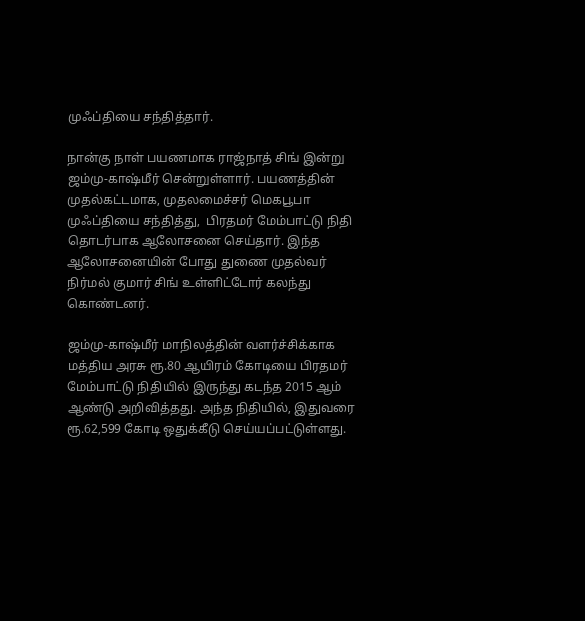முஃப்தியை சந்தித்தார்.

நான்கு நாள் பயணமாக ராஜ்நாத் சிங் இன்று ஜம்மு-காஷ்மீர் சென்றுள்ளார். பயணத்தின் முதல்கட்டமாக, முதலமைச்சர் மெகபூபா முஃப்தியை சந்தித்து,  பிரதமர் மேம்பாட்டு நிதி தொடர்பாக ஆலோசனை செய்தார். இந்த ஆலோசனையின் போது துணை முதல்வர் நிர்மல் குமார் சிங் உள்ளிட்டோர் கலந்து கொண்டனர்.

ஜம்மு-காஷ்மீர் மாநிலத்தின் வளர்ச்சிக்காக மத்திய அரசு ரூ.80 ஆயிரம் கோடியை பிரதமர் மேம்பாட்டு நிதியில் இருந்து கடந்த 2015 ஆம் ஆண்டு அறிவித்தது. அந்த நிதியில், இதுவரை ரூ.62,599 கோடி ஒதுக்கீடு செய்யப்பட்டுள்ளது.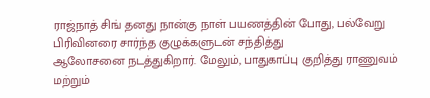ராஜ்நாத் சிங் தனது நான்கு நாள் பயணத்தின் போது, பல்வேறு பிரிவினரை சார்ந்த குழுக்களுடன் சந்தித்து
ஆலோசனை நடத்துகிறார். மேலும், பாதுகாப்பு குறித்து ராணுவம் மற்றும்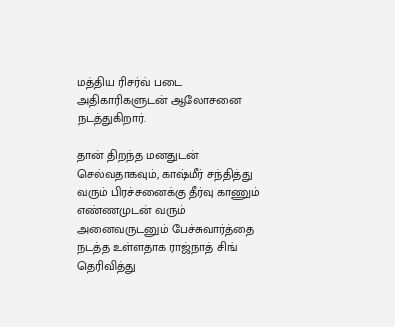மத்திய ரிசர்வ் படை அதிகாரிகளுடன் ஆலோசனை நடத்துகிறார்.

தான் திறந்த மனதுடன் செல்வதாகவும், காஷ்மீர் சந்தித்து வரும் பிரச்சனைக்கு தீர்வு காணும் எண்ணமுடன் வரும் அனைவருடனும் பேச்சுவார்த்தை நடத்த உள்ளதாக ராஜ்நாத் சிங் தெரிவித்து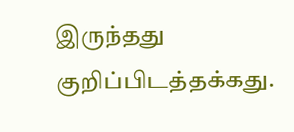இருந்தது குறிப்பிடத்தக்கது.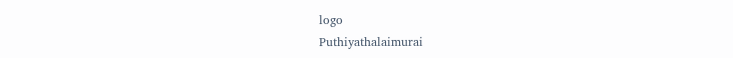logo
Puthiyathalaimurai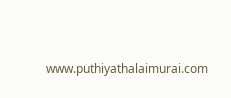www.puthiyathalaimurai.com